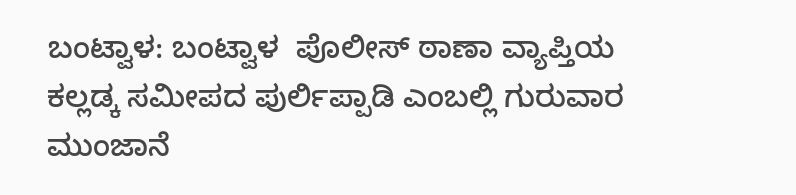ಬಂಟ್ವಾಳ: ಬಂಟ್ವಾಳ  ಪೊಲೀಸ್ ಠಾಣಾ ವ್ಯಾಪ್ತಿಯ ಕಲ್ಲಡ್ಕ ಸಮೀಪದ ಪುರ್ಲಿಪ್ಪಾಡಿ ಎಂಬಲ್ಲಿ ಗುರುವಾರ ಮುಂಜಾನೆ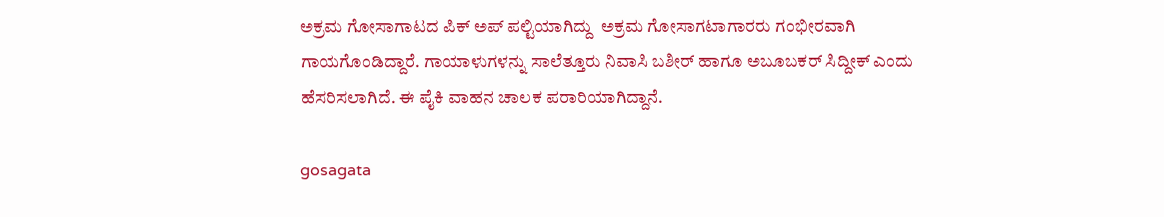ಅಕ್ರಮ ಗೋಸಾಗಾಟದ ಪಿಕ್ ಅಪ್ ಪಲ್ಟಿಯಾಗಿದ್ದು  ಅಕ್ರಮ ಗೋಸಾಗಟಾಗಾರರು ಗಂಭೀರವಾಗಿ ಗಾಯಗೊಂಡಿದ್ದಾರೆ. ಗಾಯಾಳುಗಳನ್ನು ಸಾಲೆತ್ತೂರು ನಿವಾಸಿ ಬಶೀರ್ ಹಾಗೂ ಅಬೂಬಕರ್ ಸಿದ್ದೀಕ್ ಎಂದು ಹೆಸರಿಸಲಾಗಿದೆ. ಈ ಪೈಕಿ ವಾಹನ ಚಾಲಕ ಪರಾರಿಯಾಗಿದ್ದಾನೆ.

gosagata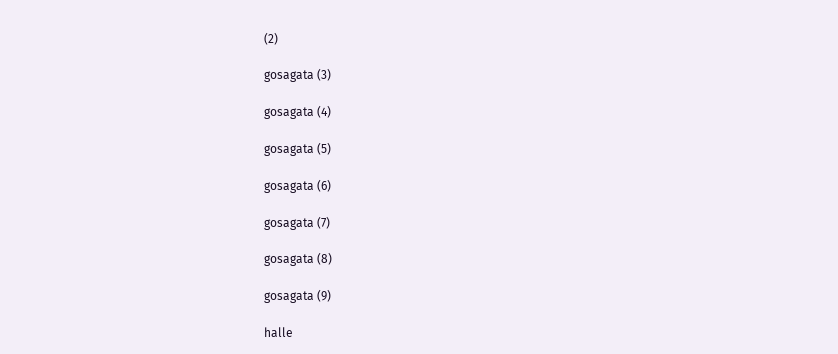(2)

gosagata (3)

gosagata (4)

gosagata (5)

gosagata (6)

gosagata (7)

gosagata (8)

gosagata (9)

halle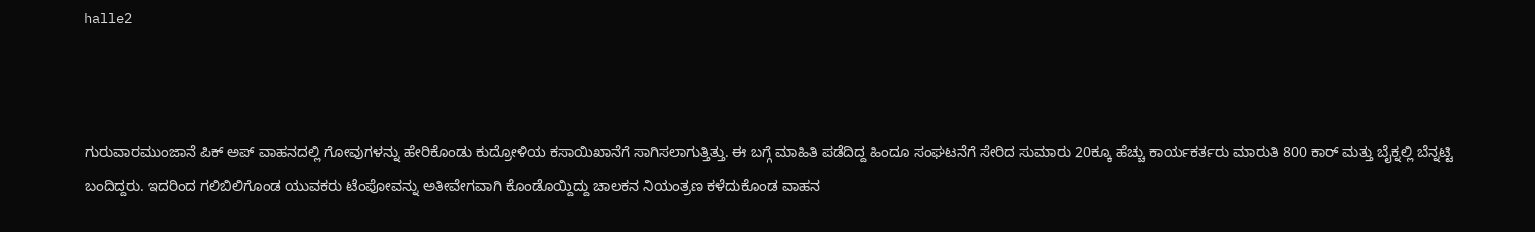halle2



ಗುರುವಾರಮುಂಜಾನೆ ಪಿಕ್ ಅಪ್ ವಾಹನದಲ್ಲಿ ಗೋವುಗಳನ್ನು ಹೇರಿಕೊಂಡು ಕುದ್ರೋಳಿಯ ಕಸಾಯಿಖಾನೆಗೆ ಸಾಗಿಸಲಾಗುತ್ತಿತ್ತು. ಈ ಬಗ್ಗೆ ಮಾಹಿತಿ ಪಡೆದಿದ್ದ ಹಿಂದೂ ಸಂಘಟನೆಗೆ ಸೇರಿದ ಸುಮಾರು 20ಕ್ಕೂ ಹೆಚ್ಚು ಕಾರ್ಯಕರ್ತರು ಮಾರುತಿ 800 ಕಾರ್ ಮತ್ತು ಬೈಕ್ನಲ್ಲಿ ಬೆನ್ನಟ್ಟಿ ಬಂದಿದ್ದರು. ಇದರಿಂದ ಗಲಿಬಿಲಿಗೊಂಡ ಯುವಕರು ಟೆಂಪೋವನ್ನು ಅತೀವೇಗವಾಗಿ ಕೊಂಡೊಯ್ದಿದ್ದು ಚಾಲಕನ ನಿಯಂತ್ರಣ ಕಳೆದುಕೊಂಡ ವಾಹನ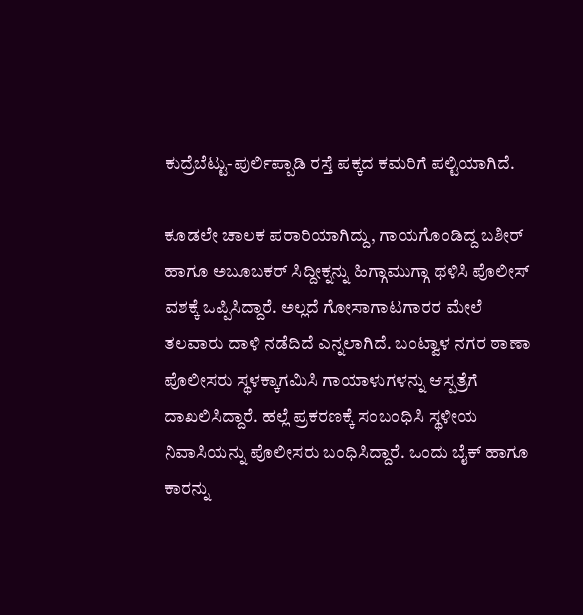ಕುದ್ರೆಬೆಟ್ಟು-ಪುರ್ಲಿಪ್ಪಾಡಿ ರಸ್ತೆ ಪಕ್ಕದ ಕಮರಿಗೆ ಪಲ್ಟಿಯಾಗಿದೆ.

ಕೂಡಲೇ ಚಾಲಕ ಪರಾರಿಯಾಗಿದ್ದು, ಗಾಯಗೊಂಡಿದ್ದ ಬಶೀರ್ ಹಾಗೂ ಅಬೂಬಕರ್ ಸಿದ್ದೀಕ್ನನ್ನು ಹಿಗ್ಗಾಮುಗ್ಗಾ ಥಳಿಸಿ ಪೊಲೀಸ್ ವಶಕ್ಕೆ ಒಪ್ಪಿಸಿದ್ದಾರೆ. ಅಲ್ಲದೆ ಗೋಸಾಗಾಟಗಾರರ ಮೇಲೆ ತಲವಾರು ದಾಳಿ ನಡೆದಿದೆ ಎನ್ನಲಾಗಿದೆ. ಬಂಟ್ವಾಳ ನಗರ ಠಾಣಾ ಪೊಲೀಸರು ಸ್ಥಳಕ್ಕಾಗಮಿಸಿ ಗಾಯಾಳುಗಳನ್ನು ಆಸ್ಪತ್ರೆಗೆ ದಾಖಲಿಸಿದ್ದಾರೆ. ಹಲ್ಲೆ ಪ್ರಕರಣಕ್ಕೆ ಸಂಬಂಧಿಸಿ ಸ್ಥಳೀಯ ನಿವಾಸಿಯನ್ನು ಪೊಲೀಸರು ಬಂಧಿಸಿದ್ದಾರೆ. ಒಂದು ಬೈಕ್ ಹಾಗೂ ಕಾರನ್ನು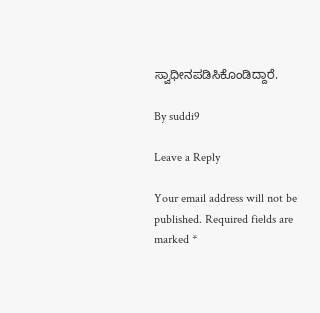ಸ್ವಾಧೀನಪಡಿಸಿಕೊಂಡಿದ್ದಾರೆ.

By suddi9

Leave a Reply

Your email address will not be published. Required fields are marked *